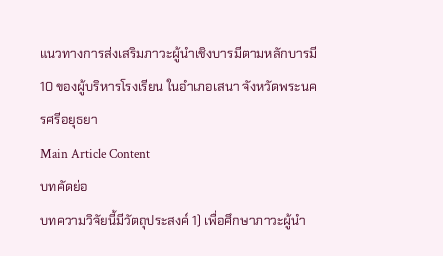แนวทางการส่งเสริมภาวะผู้นำเชิงบารมีตามหลักบารมี 10 ของผู้บริหารโรงเรียน ในอำเภอเสนา จังหวัดพระนครศรีอยุธยา
Main Article Content
บทคัดย่อ
บทความวิจัยนี้มีวัตถุประสงค์ 1) เพื่อศึกษาภาวะผู้นำ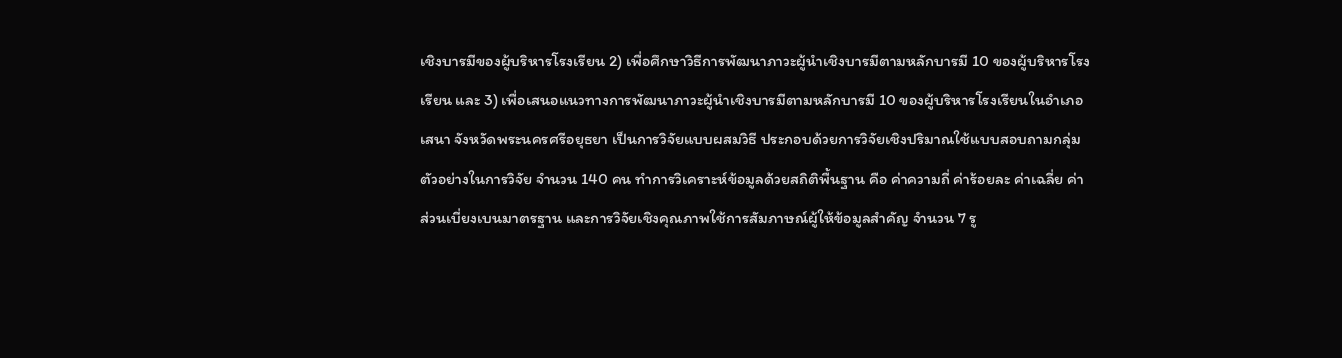เชิงบารมีของผู้บริหารโรงเรียน 2) เพื่อศึกษาวิธีการพัฒนาภาวะผู้นำเชิงบารมีตามหลักบารมี 10 ของผู้บริหารโรงเรียน และ 3) เพื่อเสนอแนวทางการพัฒนาภาวะผู้นำเชิงบารมีตามหลักบารมี 10 ของผู้บริหารโรงเรียนในอำเภอเสนา จังหวัดพระนครศรีอยุธยา เป็นการวิจัยแบบผสมวิธี ประกอบด้วยการวิจัยเชิงปริมาณใช้แบบสอบถามกลุ่มตัวอย่างในการวิจัย จำนวน 140 คน ทำการวิเคราะห์ข้อมูลด้วยสถิติพื้นฐาน คือ ค่าความถี่ ค่าร้อยละ ค่าเฉลี่ย ค่าส่วนเบี่ยงเบนมาตรฐาน และการวิจัยเชิงคุณภาพใช้การสัมภาษณ์ผู้ให้ข้อมูลสำคัญ จำนวน 7 รู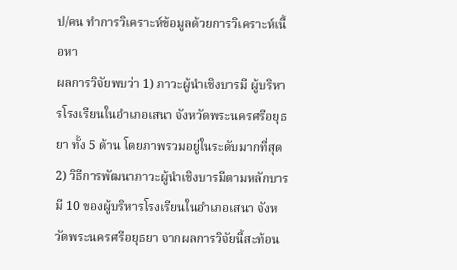ป/คน ทำการวิเคราะห์ข้อมูลด้วยการวิเคราะห์เนื้อหา
ผลการวิจัยพบว่า 1) ภาวะผู้นำเชิงบารมี ผู้บริหารโรงเรียนในอำเภอเสนา จังหวัดพระนครศรีอยุธยา ทั้ง 5 ด้าน โดยภาพรวมอยู่ในระดับมากที่สุด 2) วิธีการพัฒนาภาวะผู้นำเชิงบารมีตามหลักบารมี 10 ของผู้บริหารโรงเรียนในอำเภอเสนา จังหวัดพระนครศรีอยุธยา จากผลการวิจัยนี้สะท้อน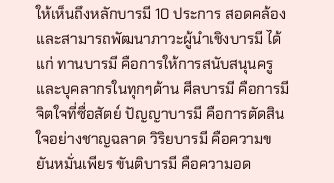ให้เห็นถึงหลักบารมี 10 ประการ สอดคล้องและสามารถพัฒนาภาวะผู้นำเชิงบารมี ได้แก่ ทานบารมี คือการให้การสนับสนุนครูและบุคลากรในทุกๆด้าน ศีลบารมี คือการมีจิตใจที่ซื่อสัตย์ ปัญญาบารมี คือการตัดสินใจอย่างชาญฉลาด วิริยบารมี คือความขยันหมั่นเพียร ขันติบารมี คือความอด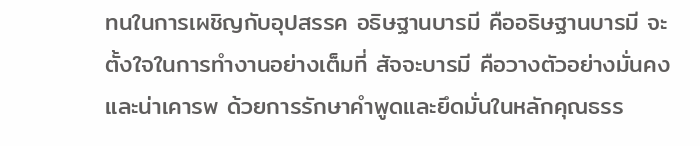ทนในการเผชิญกับอุปสรรค อธิษฐานบารมี คืออธิษฐานบารมี จะตั้งใจในการทำงานอย่างเต็มที่ สัจจะบารมี คือวางตัวอย่างมั่นคงและน่าเคารพ ด้วยการรักษาคำพูดและยึดมั่นในหลักคุณธรร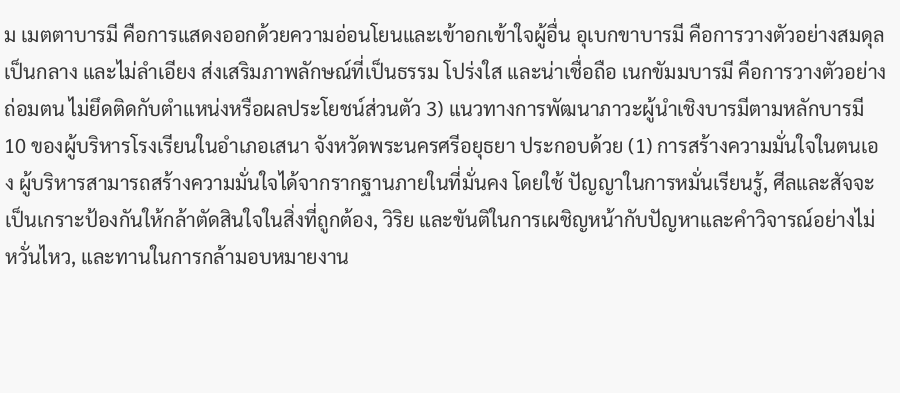ม เมตตาบารมี คือการแสดงออกด้วยความอ่อนโยนและเข้าอกเข้าใจผู้อื่น อุเบกขาบารมี คือการวางตัวอย่างสมดุล เป็นกลาง และไม่ลำเอียง ส่งเสริมภาพลักษณ์ที่เป็นธรรม โปร่งใส และน่าเชื่อถือ เนกขัมมบารมี คือการวางตัวอย่างถ่อมตน ไม่ยึดติดกับตำแหน่งหรือผลประโยชน์ส่วนตัว 3) แนวทางการพัฒนาภาวะผู้นำเชิงบารมีตามหลักบารมี 10 ของผู้บริหารโรงเรียนในอำเภอเสนา จังหวัดพระนครศรีอยุธยา ประกอบด้วย (1) การสร้างความมั่นใจในตนเอง ผู้บริหารสามารถสร้างความมั่นใจได้จากรากฐานภายในที่มั่นคง โดยใช้ ปัญญาในการหมั่นเรียนรู้, ศีลและสัจจะ เป็นเกราะป้องกันให้กล้าตัดสินใจในสิ่งที่ถูกต้อง, วิริย และขันติในการเผชิญหน้ากับปัญหาและคำวิจารณ์อย่างไม่หวั่นไหว, และทานในการกล้ามอบหมายงาน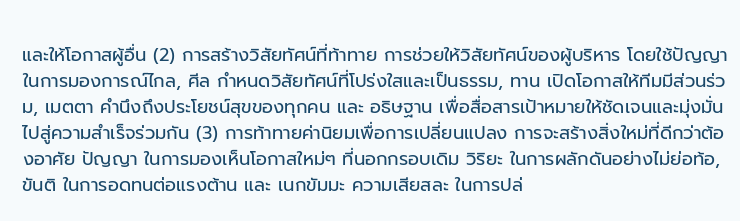และให้โอกาสผู้อื่น (2) การสร้างวิสัยทัศน์ที่ท้าทาย การช่วยให้วิสัยทัศน์ของผู้บริหาร โดยใช้ปัญญาในการมองการณ์ไกล, ศีล กำหนดวิสัยทัศน์ที่โปร่งใสและเป็นธรรม, ทาน เปิดโอกาสให้ทีมมีส่วนร่วม, เมตตา คำนึงถึงประโยชน์สุขของทุกคน และ อธิษฐาน เพื่อสื่อสารเป้าหมายให้ชัดเจนและมุ่งมั่นไปสู่ความสำเร็จร่วมกัน (3) การท้าทายค่านิยมเพื่อการเปลี่ยนแปลง การจะสร้างสิ่งใหม่ที่ดีกว่าต้องอาศัย ปัญญา ในการมองเห็นโอกาสใหม่ๆ ที่นอกกรอบเดิม วิริยะ ในการผลักดันอย่างไม่ย่อท้อ, ขันติ ในการอดทนต่อแรงต้าน และ เนกขัมมะ ความเสียสละ ในการปล่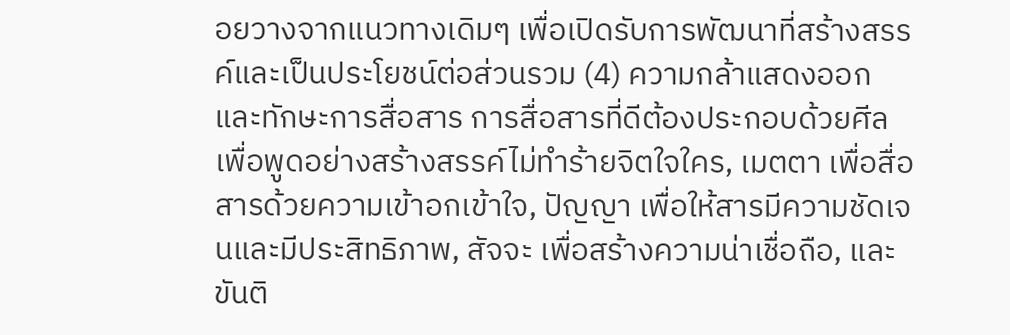อยวางจากแนวทางเดิมๆ เพื่อเปิดรับการพัฒนาที่สร้างสรรค์และเป็นประโยชน์ต่อส่วนรวม (4) ความกล้าแสดงออกและทักษะการสื่อสาร การสื่อสารที่ดีต้องประกอบด้วยศีล เพื่อพูดอย่างสร้างสรรค์ไม่ทำร้ายจิตใจใคร, เมตตา เพื่อสื่อสารด้วยความเข้าอกเข้าใจ, ปัญญา เพื่อให้สารมีความชัดเจนและมีประสิทธิภาพ, สัจจะ เพื่อสร้างความน่าเชื่อถือ, และขันติ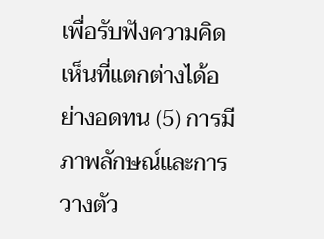เพื่อรับฟังความคิดเห็นที่แตกต่างได้อย่างอดทน (5) การมีภาพลักษณ์และการวางตัว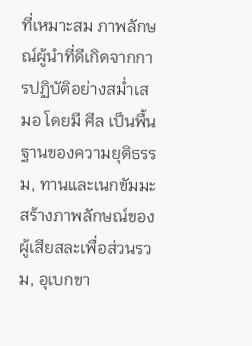ที่เหมาะสม ภาพลักษณ์ผู้นำที่ดีเกิดจากการปฏิบัติอย่างสม่ำเสมอ โดยมี ศีล เป็นพื้นฐานของความยุติธรรม, ทานและเนกขัมมะ สร้างภาพลักษณ์ของผู้เสียสละเพื่อส่วนรวม, อุเบกขา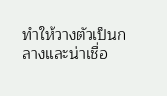ทำให้วางตัวเป็นกลางและน่าเชื่อ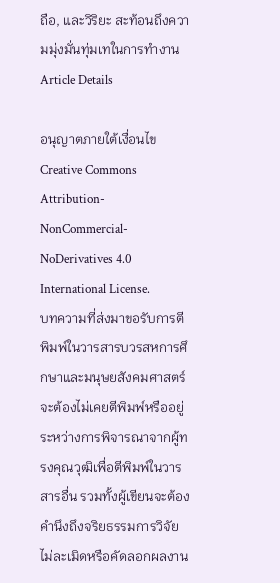ถือ, และวิริยะ สะท้อนถึงความมุ่งมั่นทุ่มเทในการทำงาน
Article Details

อนุญาตภายใต้เงื่อนไข Creative Commons Attribution-NonCommercial-NoDerivatives 4.0 International License.
บทความที่ส่งมาขอรับการตีพิมพ์ในวารสารบวรสหการศึกษาและมนุษยสังคมศาสตร์ จะต้องไม่เคยตีพิมพ์หรืออยู่ระหว่างการพิจารณาจากผู้ทรงคุณวุฒิเพื่อตีพิมพ์ในวารสารอื่น รวมทั้งผู้เขียนจะต้องคำนึงถึงจริยธรรมการวิจัย ไม่ละเมิดหรือคัดลอกผลงาน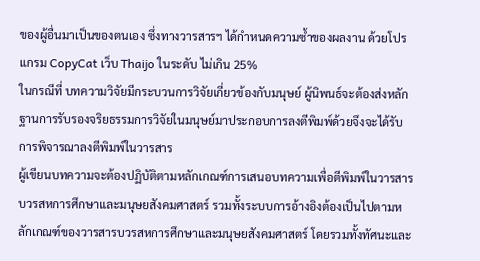ของผู้อื่นมาเป็นของตนเอง ซึ่งทางวารสารฯ ได้กำหนดความซ้ำของผลงาน ด้วยโปรแกรม CopyCat เว็บ Thaijo ในระดับ ไม่เกิน 25%
ในกรณีที่ บทความวิจัยมีกระบวนการวิจัยเกี่ยวข้องกับมนุษย์ ผู้นิพนธ์จะต้องส่งหลักฐานการรับรองจริยธรรมการวิจัยในมนุษย์มาประกอบการลงตีพิมพ์ด้วยจึงจะได้รับการพิจารณาลงตีพิมพ์ในวารสาร
ผู้เขียนบทความจะต้องปฏิบัติตามหลักเกณฑ์การเสนอบทความเพื่อตีพิมพ์ในวารสารบวรสหการศึกษาและมนุษยสังคมศาสตร์ รวมทั้งระบบการอ้างอิงต้องเป็นไปตามหลักเกณฑ์ของวารสารบวรสหการศึกษาและมนุษยสังคมศาสตร์ โดยรวมทั้งทัศนะและ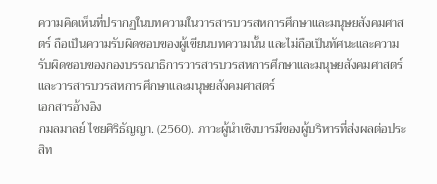ความคิดเห็นที่ปรากฏในบทความในวารสารบวรสหการศึกษาและมนุษยสังคมศาสตร์ ถือเป็นความรับผิดชอบของผู้เขียนบทความนั้น และไม่ถือเป็นทัศนะและความรับผิดชอบของกองบรรณาธิการวารสารบวรสหการศึกษาและมนุษยสังคมศาสตร์และวารสารบวรสหการศึกษาและมนุษยสังคมศาสตร์
เอกสารอ้างอิง
กมลมาลย์ ไชยศิริธัญญา. (2560). ภาวะผู้นำเชิงบารมีของผู้บริหารที่ส่งผลต่อประสิท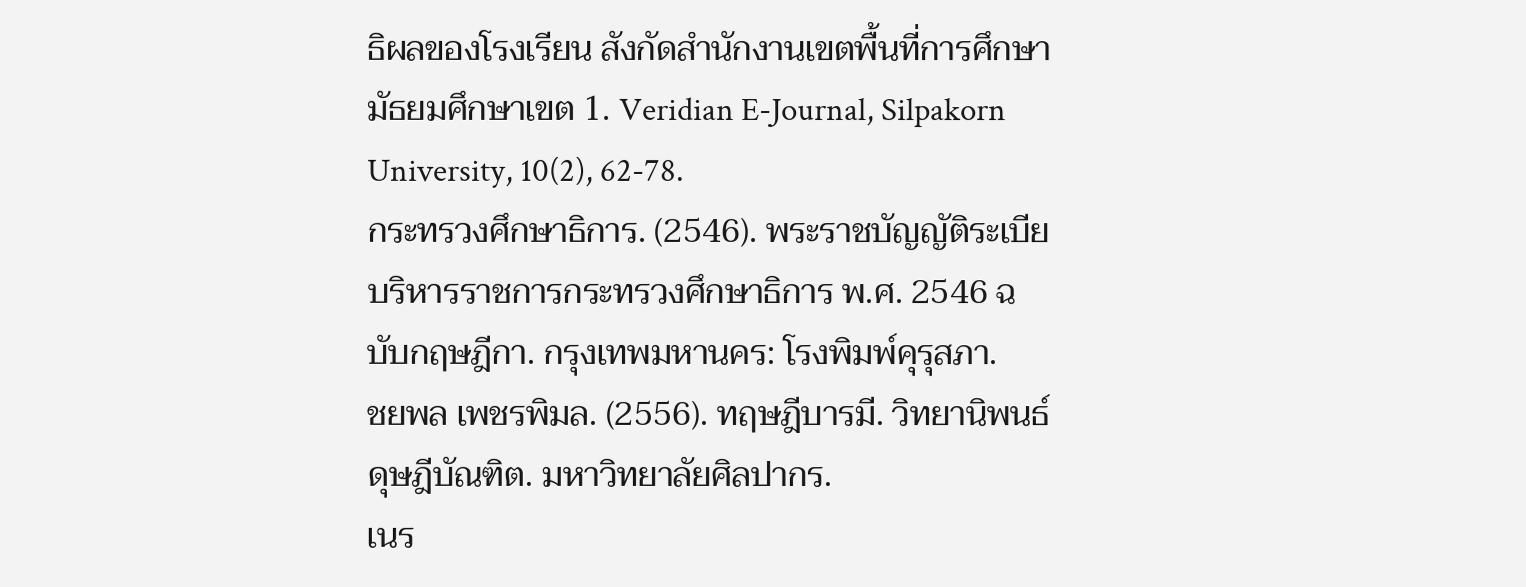ธิผลของโรงเรียน สังกัดสำนักงานเขตพื้นที่การศึกษามัธยมศึกษาเขต 1. Veridian E-Journal, Silpakorn University, 10(2), 62-78.
กระทรวงศึกษาธิการ. (2546). พระราชบัญญัติระเบียบริหารราชการกระทรวงศึกษาธิการ พ.ศ. 2546 ฉบับกฤษฎีกา. กรุงเทพมหานคร: โรงพิมพ์คุรุสภา.
ชยพล เพชรพิมล. (2556). ทฤษฎีบารมี. วิทยานิพนธ์ดุษฎีบัณฑิต. มหาวิทยาลัยศิลปากร.
เนร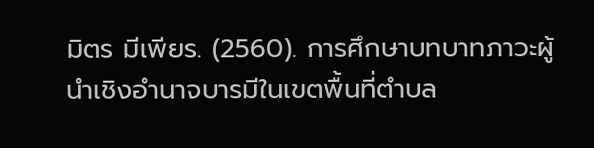มิตร มีเพียร. (2560). การศึกษาบทบาทภาวะผู้นำเชิงอำนาจบารมีในเขตพื้นที่ตำบล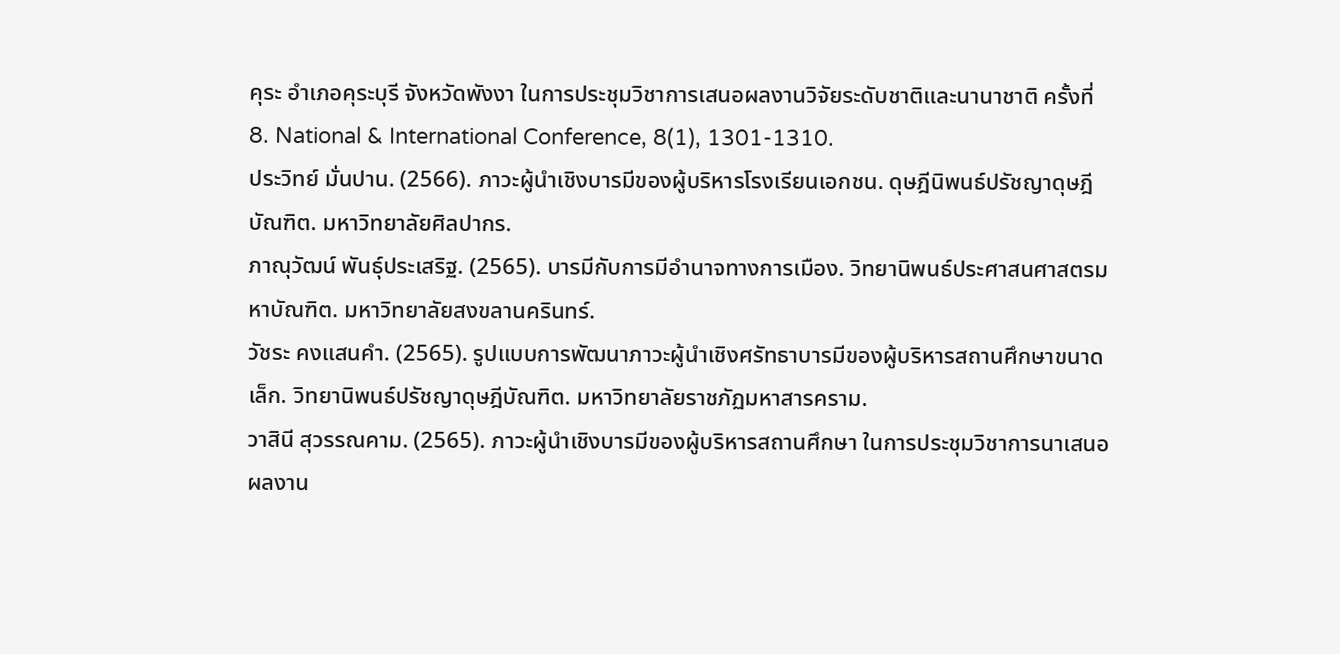คุระ อำเภอคุระบุรี จังหวัดพังงา ในการประชุมวิชาการเสนอผลงานวิจัยระดับชาติและนานาชาติ ครั้งที่ 8. National & International Conference, 8(1), 1301-1310.
ประวิทย์ มั่นปาน. (2566). ภาวะผู้นําเชิงบารมีของผู้บริหารโรงเรียนเอกชน. ดุษฎีนิพนธ์ปรัชญาดุษฎีบัณฑิต. มหาวิทยาลัยศิลปากร.
ภาณุวัฒน์ พันธุ์ประเสริฐ. (2565). บารมีกับการมีอำนาจทางการเมือง. วิทยานิพนธ์ประศาสนศาสตรมหาบัณฑิต. มหาวิทยาลัยสงขลานครินทร์.
วัชระ คงแสนคำ. (2565). รูปแบบการพัฒนาภาวะผู้นำเชิงศรัทธาบารมีของผู้บริหารสถานศึกษาขนาดเล็ก. วิทยานิพนธ์ปรัชญาดุษฎีบัณฑิต. มหาวิทยาลัยราชภัฏมหาสารคราม.
วาสินี สุวรรณคาม. (2565). ภาวะผู้นำเชิงบารมีของผู้บริหารสถานศึกษา ในการประชุมวิชาการนาเสนอผลงาน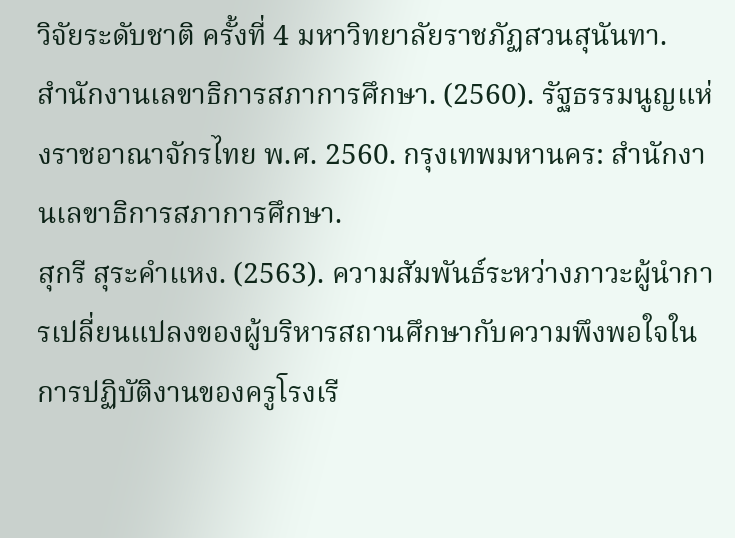วิจัยระดับชาติ ครั้งที่ 4 มหาวิทยาลัยราชภัฏสวนสุนันทา.
สำนักงานเลขาธิการสภาการศึกษา. (2560). รัฐธรรมนูญแห่งราชอาณาจักรไทย พ.ศ. 2560. กรุงเทพมหานคร: สำนักงานเลขาธิการสภาการศึกษา.
สุกรี สุระคำแหง. (2563). ความสัมพันธ์ระหว่างภาวะผู้นำการเปลี่ยนแปลงของผู้บริหารสถานศึกษากับความพึงพอใจในการปฏิบัติงานของครูโรงเรี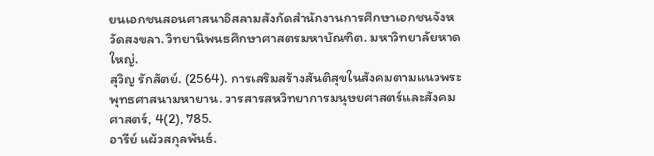ยนเอกชนสอนศาสนาอิสลามสังกัดสำนักงานการศึกษาเอกชนจังหวัดสงขลา. วิทยานิพนธศึกษาศาสตรมหาบัณฑิต. มหาวิทยาลัยหาดใหญ่.
สุวิญ รักสัตย์. (2564). การเสริมสร้างสันติสุขในสังคมตามแนวพระพุทธศาสนามหายาน. วารสารสหวิทยาการมนุษยศาสตร์และสังคมศาสตร์, 4(2), 785.
อารีย์ แผ้วสกุลพันธ์.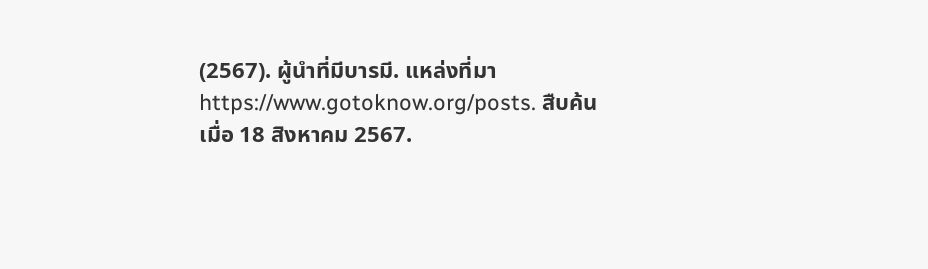(2567). ผู้นำที่มีบารมี. แหล่งที่มา https://www.gotoknow.org/posts. สืบค้นเมื่อ 18 สิงหาคม 2567.